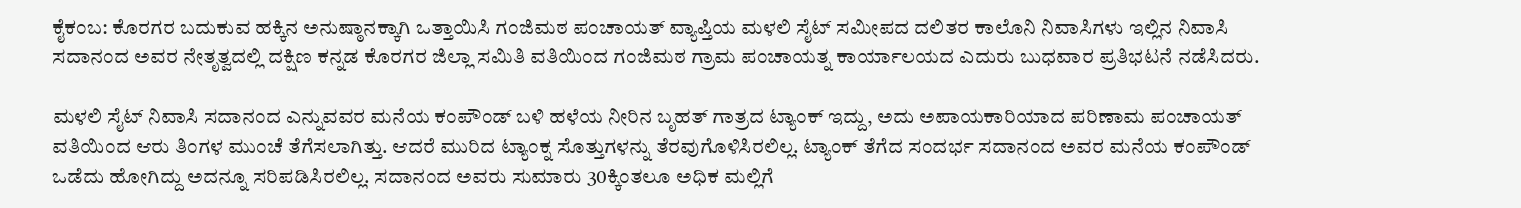ಕೈಕಂಬ: ಕೊರಗರ ಬದುಕುವ ಹಕ್ಕಿನ ಅನುಷ್ಠಾನಕ್ಕಾಗಿ ಒತ್ತಾಯಿಸಿ ಗಂಜಿಮಠ ಪಂಚಾಯತ್ ವ್ಯಾಪ್ತಿಯ ಮಳಲಿ ಸೈಟ್ ಸಮೀಪದ ದಲಿತರ ಕಾಲೊನಿ ನಿವಾಸಿಗಳು ಇಲ್ಲಿನ ನಿವಾಸಿ ಸದಾನಂದ ಅವರ ನೇತೃತ್ವದಲ್ಲಿ ದಕ್ಷಿಣ ಕನ್ನಡ ಕೊರಗರ ಜಿಲ್ಲಾ ಸಮಿತಿ ವತಿಯಿಂದ ಗಂಜಿಮಠ ಗ್ರಾಮ ಪಂಚಾಯತ್ನ ಕಾರ್ಯಾಲಯದ ಎದುರು ಬುಧವಾರ ಪ್ರತಿಭಟನೆ ನಡೆಸಿದರು.

ಮಳಲಿ ಸೈಟ್ ನಿವಾಸಿ ಸದಾನಂದ ಎನ್ನುವವರ ಮನೆಯ ಕಂಪೌಂಡ್ ಬಳಿ ಹಳೆಯ ನೀರಿನ ಬೃಹತ್ ಗಾತ್ರದ ಟ್ಯಾಂಕ್ ಇದ್ದು, ಅದು ಅಪಾಯಕಾರಿಯಾದ ಪರಿಣಾಮ ಪಂಚಾಯತ್ ವತಿಯಿಂದ ಆರು ತಿಂಗಳ ಮುಂಚೆ ತೆಗೆಸಲಾಗಿತ್ತು. ಆದರೆ ಮುರಿದ ಟ್ಯಾಂಕ್ನ ಸೊತ್ತುಗಳನ್ನು ತೆರವುಗೊಳಿಸಿರಲಿಲ್ಲ. ಟ್ಯಾಂಕ್ ತೆಗೆದ ಸಂದರ್ಭ ಸದಾನಂದ ಅವರ ಮನೆಯ ಕಂಪೌಂಡ್ ಒಡೆದು ಹೋಗಿದ್ದು ಅದನ್ನೂ ಸರಿಪಡಿಸಿರಲಿಲ್ಲ. ಸದಾನಂದ ಅವರು ಸುಮಾರು 30ಕ್ಕಿಂತಲೂ ಅಧಿಕ ಮಲ್ಲಿಗೆ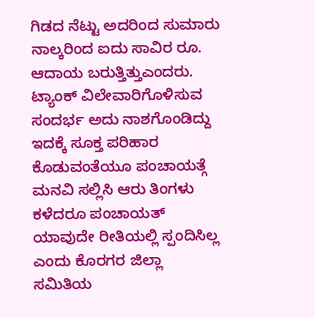ಗಿಡದ ನೆಟ್ಟು ಅದರಿಂದ ಸುಮಾರು ನಾಲ್ಕರಿಂದ ಐದು ಸಾವಿರ ರೂ. ಆದಾಯ ಬರುತ್ತಿತ್ತುಎಂದರು. ಟ್ಯಾಂಕ್ ವಿಲೇವಾರಿಗೊಳಿಸುವ ಸಂದರ್ಭ ಅದು ನಾಶಗೊಂಡಿದ್ದು ಇದಕ್ಕೆ ಸೂಕ್ತ ಪರಿಹಾರ ಕೊಡುವಂತೆಯೂ ಪಂಚಾಯತ್ಗೆ ಮನವಿ ಸಲ್ಲಿಸಿ ಆರು ತಿಂಗಳು ಕಳೆದರೂ ಪಂಚಾಯತ್ ಯಾವುದೇ ರೀತಿಯಲ್ಲಿ ಸ್ಪಂದಿಸಿಲ್ಲ ಎಂದು ಕೊರಗರ ಜಿಲ್ಲಾ ಸಮಿತಿಯ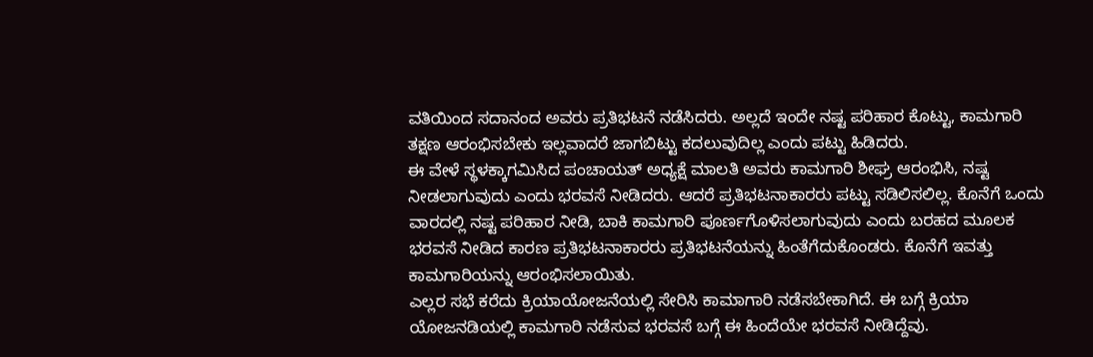ವತಿಯಿಂದ ಸದಾನಂದ ಅವರು ಪ್ರತಿಭಟನೆ ನಡೆಸಿದರು. ಅಲ್ಲದೆ ಇಂದೇ ನಷ್ಟ ಪರಿಹಾರ ಕೊಟ್ಟು, ಕಾಮಗಾರಿ ತಕ್ಷಣ ಆರಂಭಿಸಬೇಕು ಇಲ್ಲವಾದರೆ ಜಾಗಬಿಟ್ಟು ಕದಲುವುದಿಲ್ಲ ಎಂದು ಪಟ್ಟು ಹಿಡಿದರು.
ಈ ವೇಳೆ ಸ್ಥಳಕ್ಕಾಗಮಿಸಿದ ಪಂಚಾಯತ್ ಅಧ್ಯಕ್ಷೆ ಮಾಲತಿ ಅವರು ಕಾಮಗಾರಿ ಶೀಘ್ರ ಆರಂಭಿಸಿ, ನಷ್ಟ ನೀಡಲಾಗುವುದು ಎಂದು ಭರವಸೆ ನೀಡಿದರು. ಆದರೆ ಪ್ರತಿಭಟನಾಕಾರರು ಪಟ್ಟು ಸಡಿಲಿಸಲಿಲ್ಲ. ಕೊನೆಗೆ ಒಂದು ವಾರದಲ್ಲಿ ನಷ್ಟ ಪರಿಹಾರ ನೀಡಿ, ಬಾಕಿ ಕಾಮಗಾರಿ ಪೂರ್ಣಗೊಳಿಸಲಾಗುವುದು ಎಂದು ಬರಹದ ಮೂಲಕ ಭರವಸೆ ನೀಡಿದ ಕಾರಣ ಪ್ರತಿಭಟನಾಕಾರರು ಪ್ರತಿಭಟನೆಯನ್ನು ಹಿಂತೆಗೆದುಕೊಂಡರು. ಕೊನೆಗೆ ಇವತ್ತು ಕಾಮಗಾರಿಯನ್ನು ಆರಂಭಿಸಲಾಯಿತು.
ಎಲ್ಲರ ಸಭೆ ಕರೆದು ಕ್ರಿಯಾಯೋಜನೆಯಲ್ಲಿ ಸೇರಿಸಿ ಕಾಮಾಗಾರಿ ನಡೆಸಬೇಕಾಗಿದೆ. ಈ ಬಗ್ಗೆ ಕ್ರಿಯಾ ಯೋಜನಡಿಯಲ್ಲಿ ಕಾಮಗಾರಿ ನಡೆಸುವ ಭರವಸೆ ಬಗ್ಗೆ ಈ ಹಿಂದೆಯೇ ಭರವಸೆ ನೀಡಿದ್ದೆವು.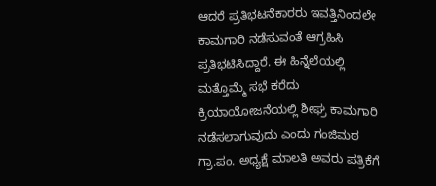ಆದರೆ ಪ್ರತಿಭಟನೆಕಾರರು ಇವತ್ತಿನಿಂದಲೇ ಕಾಮಗಾರಿ ನಡೆಸುವಂತೆ ಆಗ್ರಹಿಸಿ ಪ್ರತಿಭಟಿಸಿದ್ದಾರೆ. ಈ ಹಿನ್ನೆಲೆಯಲ್ಲಿ ಮತ್ತೊಮ್ಮೆ ಸಭೆ ಕರೆದು ಕ್ರಿಯಾಯೋಜನೆಯಲ್ಲಿ ಶೀಘ್ರ ಕಾಮಗಾರಿ ನಡೆಸಲಾಗುವುದು ಎಂದು ಗಂಜಿಮಠ ಗ್ರಾ.ಪಂ. ಅಧ್ಯಕ್ಷೆ ಮಾಲತಿ ಅವರು ಪತ್ರಿಕೆಗೆ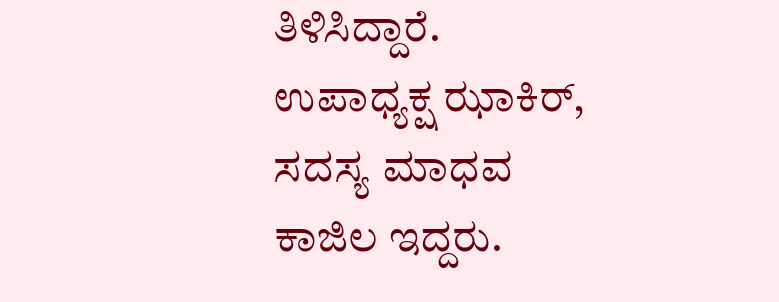ತಿಳಿಸಿದ್ದಾರೆ. ಉಪಾಧ್ಯಕ್ಷ ಝಾಕಿರ್, ಸದಸ್ಯ ಮಾಧವ ಕಾಜಿಲ ಇದ್ದರು.